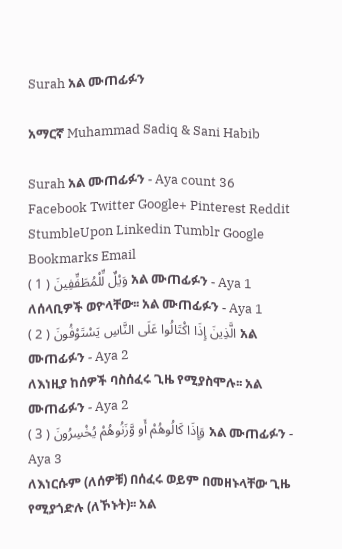Surah አል ሙጠፊፉን

አማርኛ Muhammad Sadiq & Sani Habib

Surah አል ሙጠፊፉን - Aya count 36
Facebook Twitter Google+ Pinterest Reddit StumbleUpon Linkedin Tumblr Google Bookmarks Email
وَيْلٌ لِّلْمُطَفِّفِينَ ( 1 ) አል ሙጠፊፉን - Aya 1
ለሰላቢዎች ወዮላቸው፡፡ አል ሙጠፊፉን - Aya 1
الَّذِينَ إِذَا اكْتَالُوا عَلَى النَّاسِ يَسْتَوْفُونَ ( 2 ) አል ሙጠፊፉን - Aya 2
ለእነዚያ ከሰዎች ባስሰፈሩ ጊዜ የሚያስሞሉ፡፡ አል ሙጠፊፉን - Aya 2
وَإِذَا كَالُوهُمْ أَو وَّزَنُوهُمْ يُخْسِرُونَ ( 3 ) አል ሙጠፊፉን - Aya 3
ለእነርሱም (ለሰዎቹ) በሰፈሩ ወይም በመዘኑላቸው ጊዜ የሚያጎድሉ (ለኾኑት)፡፡ አል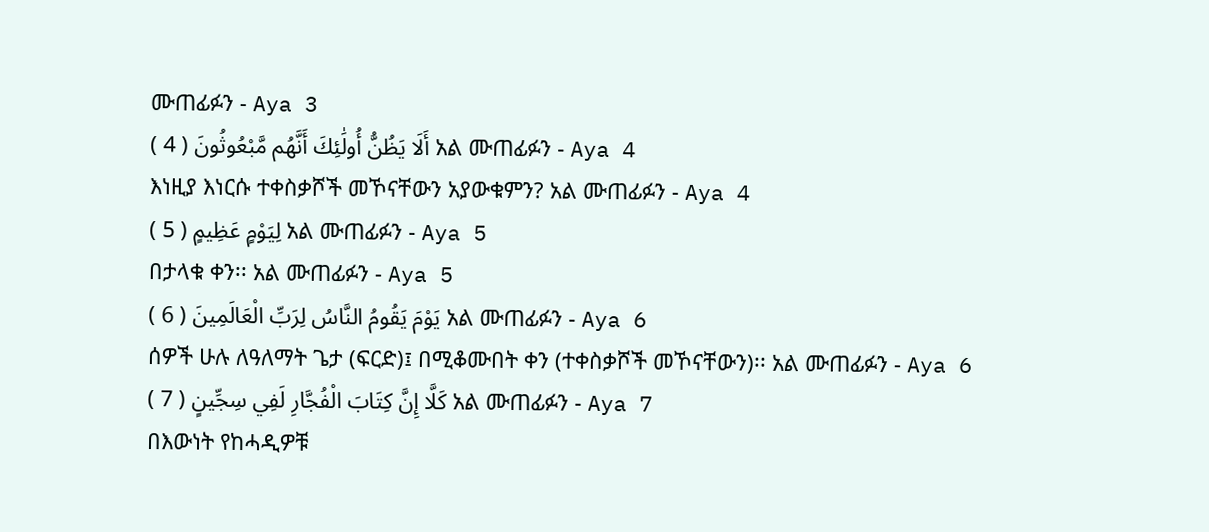ሙጠፊፉን - Aya 3
أَلَا يَظُنُّ أُولَٰئِكَ أَنَّهُم مَّبْعُوثُونَ ( 4 ) አል ሙጠፊፉን - Aya 4
እነዚያ እነርሱ ተቀስቃሾች መኾናቸውን አያውቁምን? አል ሙጠፊፉን - Aya 4
لِيَوْمٍ عَظِيمٍ ( 5 ) አል ሙጠፊፉን - Aya 5
በታላቁ ቀን፡፡ አል ሙጠፊፉን - Aya 5
يَوْمَ يَقُومُ النَّاسُ لِرَبِّ الْعَالَمِينَ ( 6 ) አል ሙጠፊፉን - Aya 6
ሰዎች ሁሉ ለዓለማት ጌታ (ፍርድ)፤ በሚቆሙበት ቀን (ተቀስቃሾች መኾናቸውን)፡፡ አል ሙጠፊፉን - Aya 6
كَلَّا إِنَّ كِتَابَ الْفُجَّارِ لَفِي سِجِّينٍ ( 7 ) አል ሙጠፊፉን - Aya 7
በእውነት የከሓዲዎቹ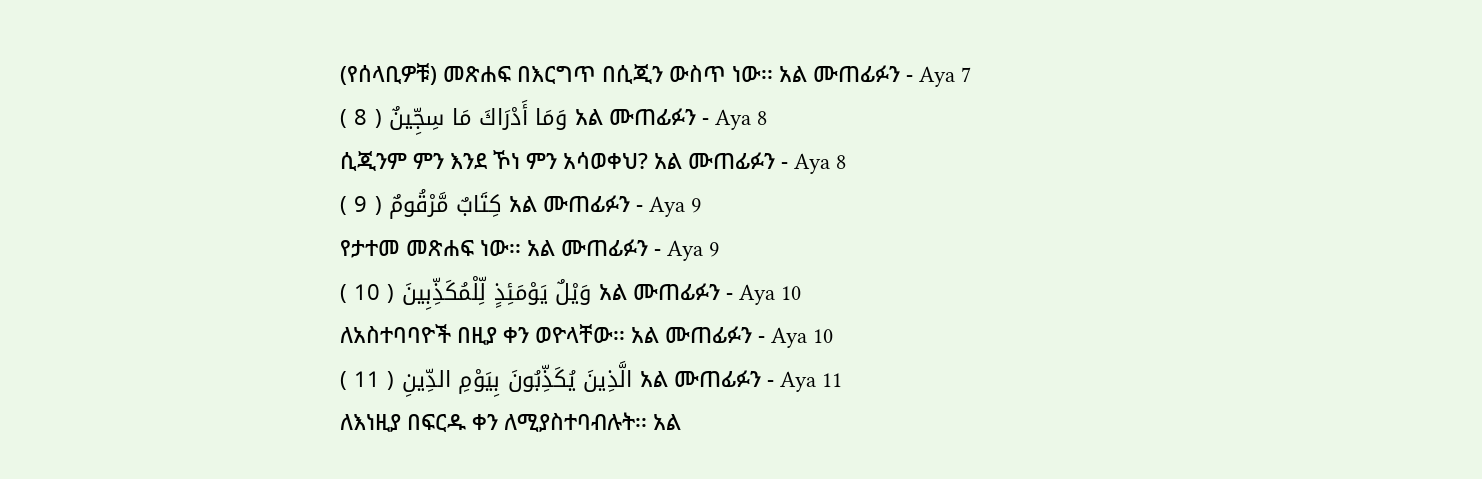(የሰላቢዎቹ) መጽሐፍ በእርግጥ በሲጂን ውስጥ ነው፡፡ አል ሙጠፊፉን - Aya 7
وَمَا أَدْرَاكَ مَا سِجِّينٌ ( 8 ) አል ሙጠፊፉን - Aya 8
ሲጂንም ምን እንደ ኾነ ምን አሳወቀህ? አል ሙጠፊፉን - Aya 8
كِتَابٌ مَّرْقُومٌ ( 9 ) አል ሙጠፊፉን - Aya 9
የታተመ መጽሐፍ ነው፡፡ አል ሙጠፊፉን - Aya 9
وَيْلٌ يَوْمَئِذٍ لِّلْمُكَذِّبِينَ ( 10 ) አል ሙጠፊፉን - Aya 10
ለአስተባባዮች በዚያ ቀን ወዮላቸው፡፡ አል ሙጠፊፉን - Aya 10
الَّذِينَ يُكَذِّبُونَ بِيَوْمِ الدِّينِ ( 11 ) አል ሙጠፊፉን - Aya 11
ለእነዚያ በፍርዱ ቀን ለሚያስተባብሉት፡፡ አል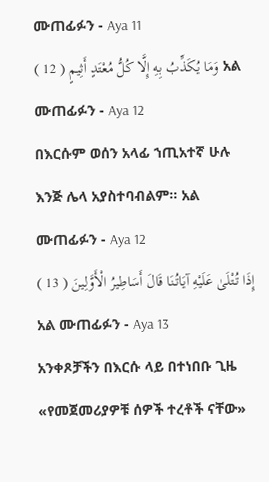ሙጠፊፉን - Aya 11
وَمَا يُكَذِّبُ بِهِ إِلَّا كُلُّ مُعْتَدٍ أَثِيمٍ ( 12 ) አል ሙጠፊፉን - Aya 12
በእርሱም ወሰን አላፊ ኀጢአተኛ ሁሉ እንጅ ሌላ አያስተባብልም፡፡ አል ሙጠፊፉን - Aya 12
إِذَا تُتْلَىٰ عَلَيْهِ آيَاتُنَا قَالَ أَسَاطِيرُ الْأَوَّلِينَ ( 13 ) አል ሙጠፊፉን - Aya 13
አንቀጾቻችን በእርሱ ላይ በተነበቡ ጊዜ «የመጀመሪያዎቹ ሰዎች ተረቶች ናቸው»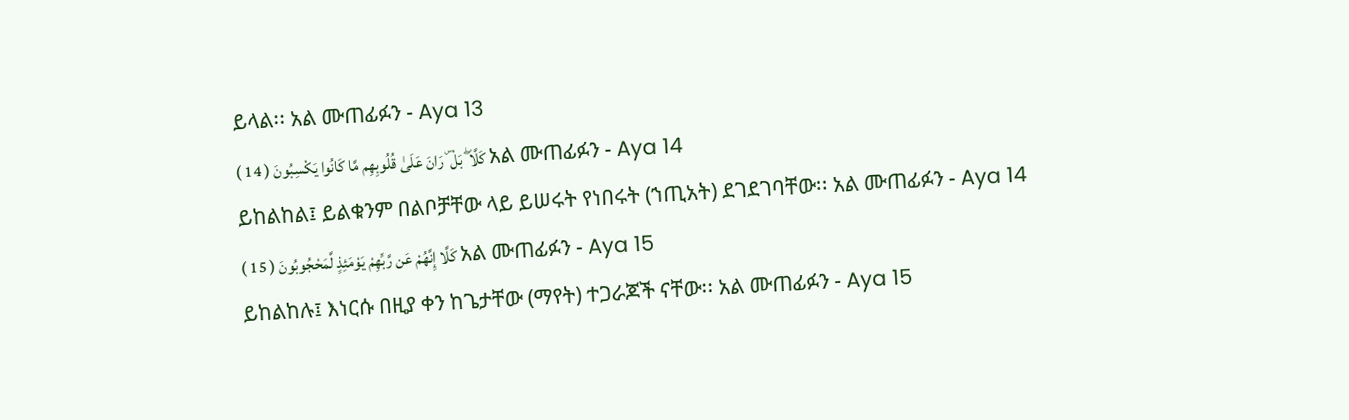ይላል፡፡ አል ሙጠፊፉን - Aya 13
كَلَّا ۖ بَلْ ۜ رَانَ عَلَىٰ قُلُوبِهِم مَّا كَانُوا يَكْسِبُونَ ( 14 ) አል ሙጠፊፉን - Aya 14
ይከልከል፤ ይልቁንም በልቦቻቸው ላይ ይሠሩት የነበሩት (ኀጢአት) ደገደገባቸው፡፡ አል ሙጠፊፉን - Aya 14
كَلَّا إِنَّهُمْ عَن رَّبِّهِمْ يَوْمَئِذٍ لَّمَحْجُوبُونَ ( 15 ) አል ሙጠፊፉን - Aya 15
ይከልከሉ፤ እነርሱ በዚያ ቀን ከጌታቸው (ማየት) ተጋራጆች ናቸው፡፡ አል ሙጠፊፉን - Aya 15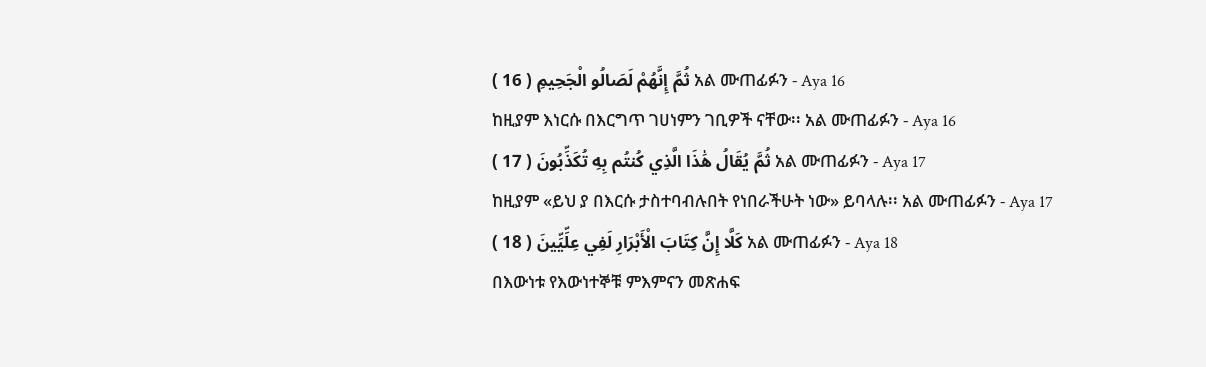ثُمَّ إِنَّهُمْ لَصَالُو الْجَحِيمِ ( 16 ) አል ሙጠፊፉን - Aya 16
ከዚያም እነርሱ በእርግጥ ገሀነምን ገቢዎች ናቸው፡፡ አል ሙጠፊፉን - Aya 16
ثُمَّ يُقَالُ هَٰذَا الَّذِي كُنتُم بِهِ تُكَذِّبُونَ ( 17 ) አል ሙጠፊፉን - Aya 17
ከዚያም «ይህ ያ በእርሱ ታስተባብሉበት የነበራችሁት ነው» ይባላሉ፡፡ አል ሙጠፊፉን - Aya 17
كَلَّا إِنَّ كِتَابَ الْأَبْرَارِ لَفِي عِلِّيِّينَ ( 18 ) አል ሙጠፊፉን - Aya 18
በእውነቱ የእውነተኞቹ ምእምናን መጽሐፍ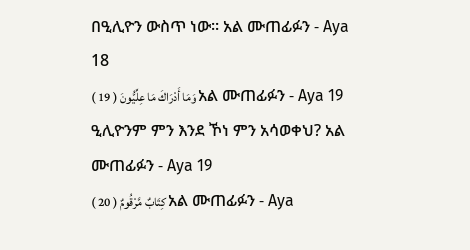በዒሊዮን ውስጥ ነው፡፡ አል ሙጠፊፉን - Aya 18
وَمَا أَدْرَاكَ مَا عِلِّيُّونَ ( 19 ) አል ሙጠፊፉን - Aya 19
ዒሊዮንም ምን እንደ ኾነ ምን አሳወቀህ? አል ሙጠፊፉን - Aya 19
كِتَابٌ مَّرْقُومٌ ( 20 ) አል ሙጠፊፉን - Aya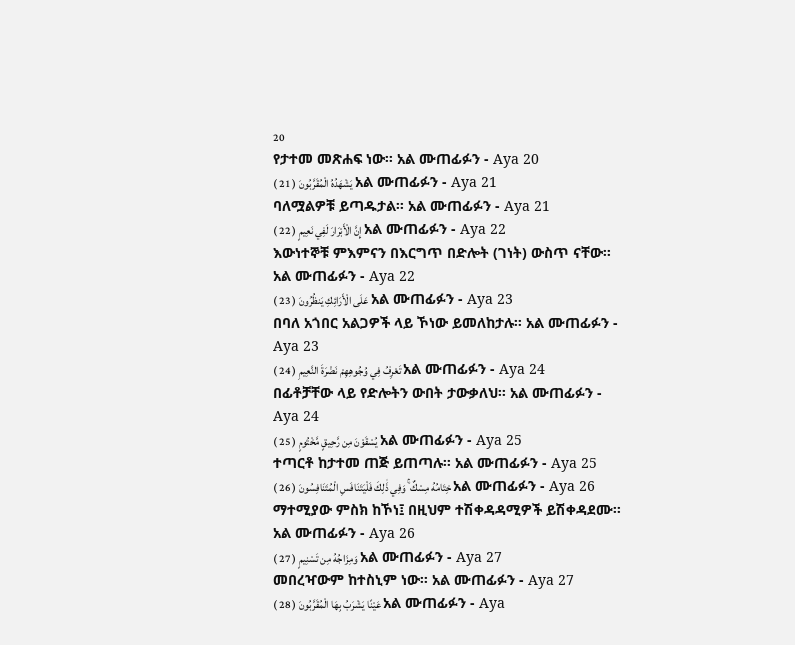20
የታተመ መጽሐፍ ነው፡፡ አል ሙጠፊፉን - Aya 20
يَشْهَدُهُ الْمُقَرَّبُونَ ( 21 ) አል ሙጠፊፉን - Aya 21
ባለሟልዎቹ ይጣዱታል፡፡ አል ሙጠፊፉን - Aya 21
إِنَّ الْأَبْرَارَ لَفِي نَعِيمٍ ( 22 ) አል ሙጠፊፉን - Aya 22
እውነተኞቹ ምእምናን በእርግጥ በድሎት (ገነት) ውስጥ ናቸው፡፡ አል ሙጠፊፉን - Aya 22
عَلَى الْأَرَائِكِ يَنظُرُونَ ( 23 ) አል ሙጠፊፉን - Aya 23
በባለ አጎበር አልጋዎች ላይ ኾነው ይመለከታሉ፡፡ አል ሙጠፊፉን - Aya 23
تَعْرِفُ فِي وُجُوهِهِمْ نَضْرَةَ النَّعِيمِ ( 24 ) አል ሙጠፊፉን - Aya 24
በፊቶቻቸው ላይ የድሎትን ውበት ታውቃለህ፡፡ አል ሙጠፊፉን - Aya 24
يُسْقَوْنَ مِن رَّحِيقٍ مَّخْتُومٍ ( 25 ) አል ሙጠፊፉን - Aya 25
ተጣርቶ ከታተመ ጠጅ ይጠጣሉ፡፡ አል ሙጠፊፉን - Aya 25
خِتَامُهُ مِسْكٌ ۚ وَفِي ذَٰلِكَ فَلْيَتَنَافَسِ الْمُتَنَافِسُونَ ( 26 ) አል ሙጠፊፉን - Aya 26
ማተሚያው ምስክ ከኾነ፤ በዚህም ተሽቀዳዳሚዎች ይሽቀዳደሙ፡፡ አል ሙጠፊፉን - Aya 26
وَمِزَاجُهُ مِن تَسْنِيمٍ ( 27 ) አል ሙጠፊፉን - Aya 27
መበረዣውም ከተስኒም ነው፡፡ አል ሙጠፊፉን - Aya 27
عَيْنًا يَشْرَبُ بِهَا الْمُقَرَّبُونَ ( 28 ) አል ሙጠፊፉን - Aya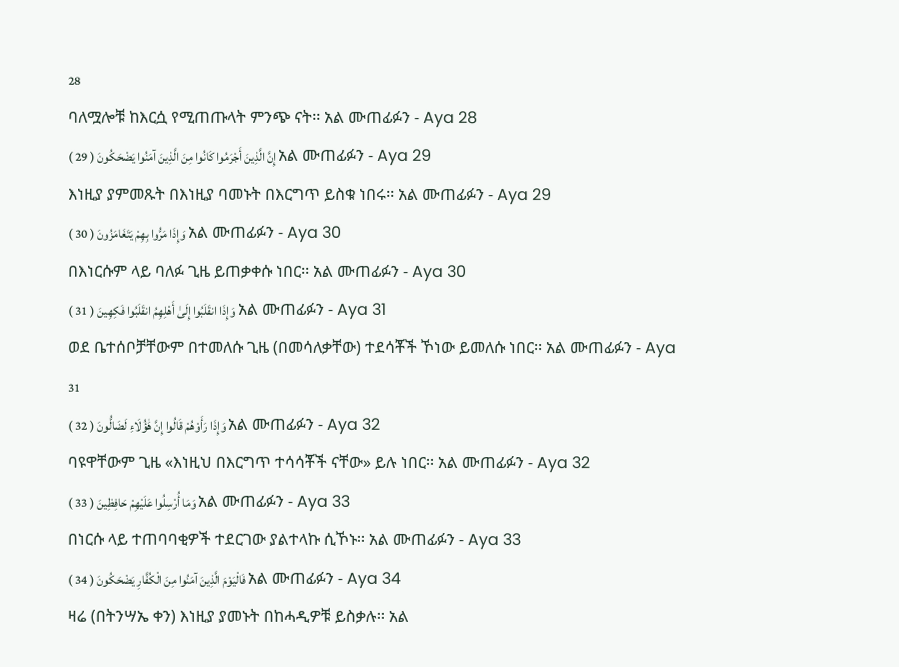28
ባለሟሎቹ ከእርሷ የሚጠጡላት ምንጭ ናት፡፡ አል ሙጠፊፉን - Aya 28
إِنَّ الَّذِينَ أَجْرَمُوا كَانُوا مِنَ الَّذِينَ آمَنُوا يَضْحَكُونَ ( 29 ) አል ሙጠፊፉን - Aya 29
እነዚያ ያምመጹት በእነዚያ ባመኑት በእርግጥ ይስቁ ነበሩ፡፡ አል ሙጠፊፉን - Aya 29
وَإِذَا مَرُّوا بِهِمْ يَتَغَامَزُونَ ( 30 ) አል ሙጠፊፉን - Aya 30
በእነርሱም ላይ ባለፉ ጊዜ ይጠቃቀሱ ነበር፡፡ አል ሙጠፊፉን - Aya 30
وَإِذَا انقَلَبُوا إِلَىٰ أَهْلِهِمُ انقَلَبُوا فَكِهِينَ ( 31 ) አል ሙጠፊፉን - Aya 31
ወደ ቤተሰቦቻቸውም በተመለሱ ጊዜ (በመሳለቃቸው) ተደሳቾች ኾነው ይመለሱ ነበር፡፡ አል ሙጠፊፉን - Aya 31
وَإِذَا رَأَوْهُمْ قَالُوا إِنَّ هَٰؤُلَاءِ لَضَالُّونَ ( 32 ) አል ሙጠፊፉን - Aya 32
ባዩዋቸውም ጊዜ «እነዚህ በእርግጥ ተሳሳቾች ናቸው» ይሉ ነበር፡፡ አል ሙጠፊፉን - Aya 32
وَمَا أُرْسِلُوا عَلَيْهِمْ حَافِظِينَ ( 33 ) አል ሙጠፊፉን - Aya 33
በነርሱ ላይ ተጠባባቂዎች ተደርገው ያልተላኩ ሲኾኑ፡፡ አል ሙጠፊፉን - Aya 33
فَالْيَوْمَ الَّذِينَ آمَنُوا مِنَ الْكُفَّارِ يَضْحَكُونَ ( 34 ) አል ሙጠፊፉን - Aya 34
ዛሬ (በትንሣኤ ቀን) እነዚያ ያመኑት በከሓዲዎቹ ይስቃሉ፡፡ አል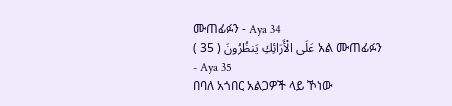ሙጠፊፉን - Aya 34
عَلَى الْأَرَائِكِ يَنظُرُونَ ( 35 ) አል ሙጠፊፉን - Aya 35
በባለ አጎበር አልጋዎች ላይ ኾነው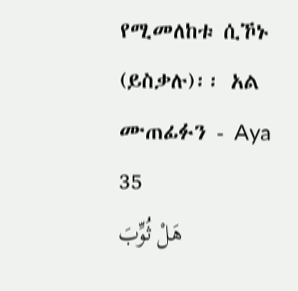የሚመለከቱ ሲኾኑ (ይስቃሉ)፡፡ አል ሙጠፊፉን - Aya 35
هَلْ ثُوِّبَ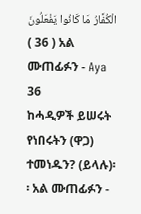الْكُفَّارُ مَا كَانُوا يَفْعَلُونَ ( 36 ) አል ሙጠፊፉን - Aya 36
ከሓዲዎች ይሠሩት የነበሩትን (ዋጋ) ተመነዱን? (ይላሉ)፡፡ አል ሙጠፊፉን -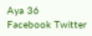Aya 36
Facebook Twitter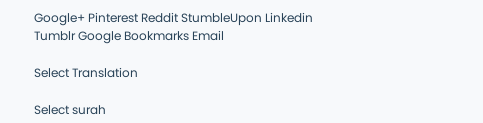Google+ Pinterest Reddit StumbleUpon Linkedin Tumblr Google Bookmarks Email

Select Translation

Select surah